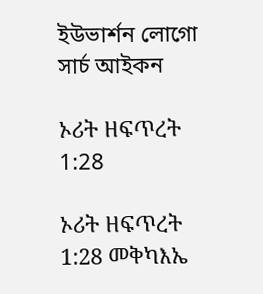ইউভার্শন লোগো
সার্চ আইকন

ኦሪት ዘፍጥረት 1:28

ኦሪት ዘፍጥረት 1:28 መቅካእኤ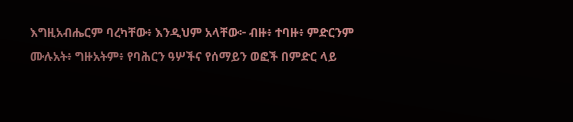እግዚአብሔርም ባረካቸው፥ እንዲህም አላቸው፦ ብዙ፥ ተባዙ፥ ምድርንም ሙሉአት፥ ግዙአትም፥ የባሕርን ዓሦችና የሰማይን ወፎች በምድር ላይ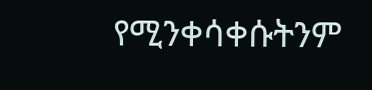የሚንቀሳቀሱትንም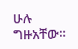ሁሉ ግዙአቸው።